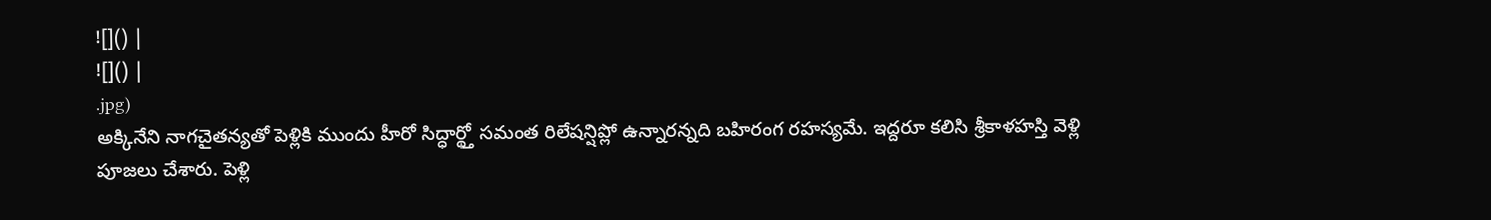![]() |
![]() |
.jpg)
అక్కినేని నాగచైతన్యతో పెళ్లికి ముందు హీరో సిద్ధార్థ్తో సమంత రిలేషన్షిప్లో ఉన్నారన్నది బహిరంగ రహస్యమే. ఇద్దరూ కలిసి శ్రీకాళహస్తి వెళ్లి పూజలు చేశారు. పెళ్లి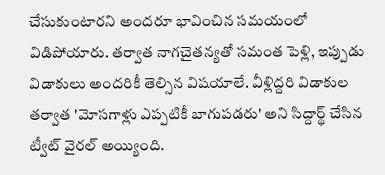చేసుకుంటారని అందరూ భావించిన సమయంలో విడిపోయారు. తర్వాత నాగచైతన్యతో సమంత పెళ్లి, ఇప్పుడు విడాకులు అందరికీ తెల్సిన విషయాలే. వీళ్లిద్దరి విడాకుల తర్వాత 'మోసగాళ్లు ఎప్పటికీ బాగుపడరు' అని సిద్దార్థ్ చేసిన ట్వీట్ వైరల్ అయ్యింది.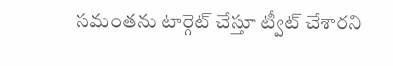సమంతను టార్గెట్ చేస్తూ ట్వీట్ చేశారని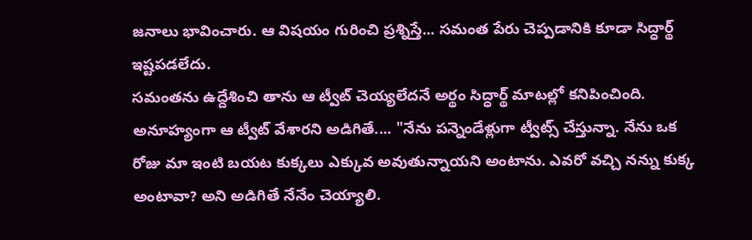జనాలు భావించారు. ఆ విషయం గురించి ప్రశ్నిస్తే... సమంత పేరు చెప్పడానికి కూడా సిద్ధార్థ్ ఇష్టపడలేదు.
సమంతను ఉద్దేశించి తాను ఆ ట్వీట్ చెయ్యలేదనే అర్థం సిద్ధార్థ్ మాటల్లో కనిపించింది. అనూహ్యంగా ఆ ట్వీట్ వేశారని అడిగితే.... "నేను పన్నెండేళ్లుగా ట్వీట్స్ చేస్తున్నా. నేను ఒక రోజు మా ఇంటి బయట కుక్కలు ఎక్కువ అవుతున్నాయని అంటాను. ఎవరో వచ్చి నన్ను కుక్క అంటావా? అని అడిగితే నేనేం చెయ్యాలి.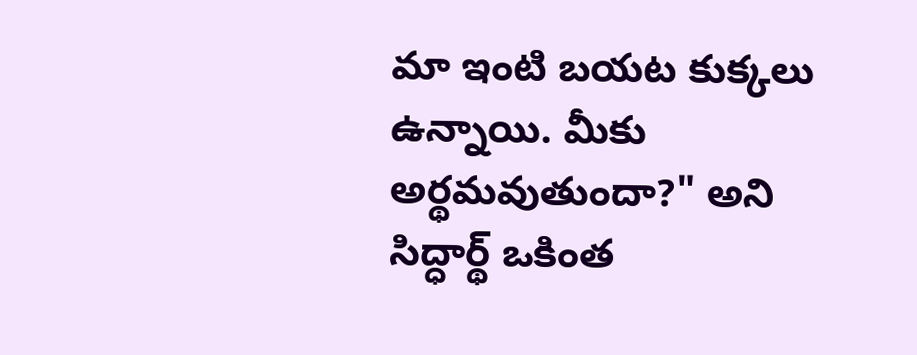మా ఇంటి బయట కుక్కలు ఉన్నాయి. మీకు అర్థమవుతుందా?" అని సిద్ధార్థ్ ఒకింత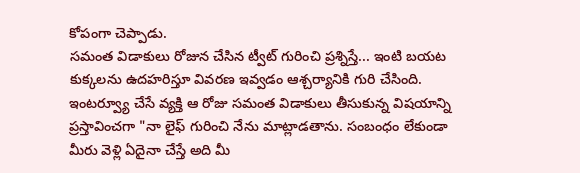కోపంగా చెప్పాడు.
సమంత విడాకులు రోజున చేసిన ట్వీట్ గురించి ప్రశ్నిస్తే... ఇంటి బయట కుక్కలను ఉదహరిస్తూ వివరణ ఇవ్వడం ఆశ్చర్యానికి గురి చేసింది. ఇంటర్వ్యూ చేసే వ్యక్తి ఆ రోజు సమంత విడాకులు తీసుకున్న విషయాన్ని ప్రస్తావించగా "నా లైఫ్ గురించి నేను మాట్లాడతాను. సంబంధం లేకుండా మీరు వెళ్లి ఏదైనా చేస్తే అది మీ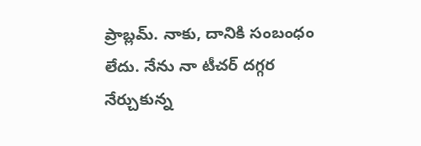ప్రాబ్లమ్. నాకు, దానికి సంబంధం లేదు. నేను నా టీచర్ దగ్గర నేర్చుకున్న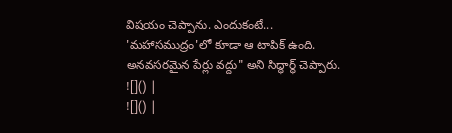విషయం చెప్పాను. ఎందుకంటే... 'మహాసముద్రం'లో కూడా ఆ టాపిక్ ఉంది. అనవసరమైన పేర్లు వద్దు" అని సిద్ధార్థ్ చెప్పారు.
![]() |
![]() |